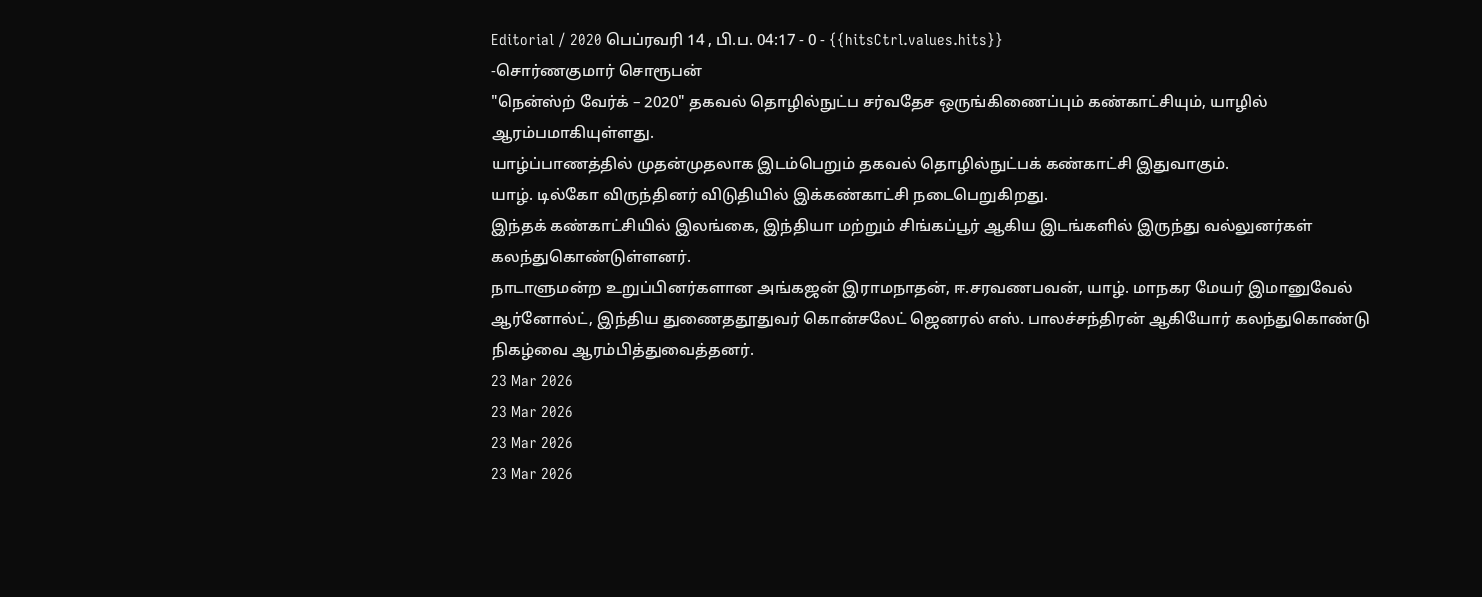Editorial / 2020 பெப்ரவரி 14 , பி.ப. 04:17 - 0 - {{hitsCtrl.values.hits}}
-சொர்ணகுமார் சொரூபன்
"நென்ஸ்ற் வேர்க் – 2020" தகவல் தொழில்நுட்ப சர்வதேச ஒருங்கிணைப்பும் கண்காட்சியும், யாழில் ஆரம்பமாகியுள்ளது.
யாழ்ப்பாணத்தில் முதன்முதலாக இடம்பெறும் தகவல் தொழில்நுட்பக் கண்காட்சி இதுவாகும்.
யாழ். டில்கோ விருந்தினர் விடுதியில் இக்கண்காட்சி நடைபெறுகிறது.
இந்தக் கண்காட்சியில் இலங்கை, இந்தியா மற்றும் சிங்கப்பூர் ஆகிய இடங்களில் இருந்து வல்லுனர்கள் கலந்துகொண்டுள்ளனர்.
நாடாளுமன்ற உறுப்பினர்களான அங்கஜன் இராமநாதன், ஈ.சரவணபவன், யாழ். மாநகர மேயர் இமானுவேல் ஆர்னோல்ட், இந்திய துணைததூதுவர் கொன்சலேட் ஜெனரல் எஸ். பாலச்சந்திரன் ஆகியோர் கலந்துகொண்டு நிகழ்வை ஆரம்பித்துவைத்தனர்.
23 Mar 2026
23 Mar 2026
23 Mar 2026
23 Mar 2026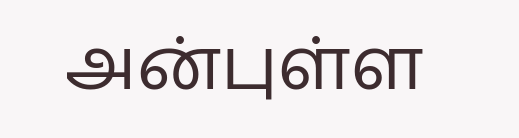அன்புள்ள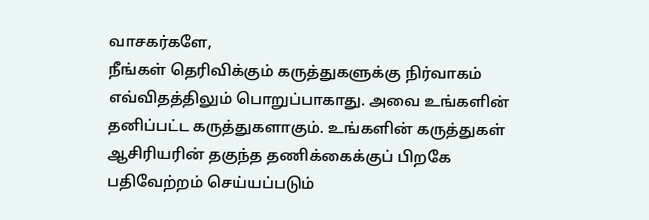வாசகர்களே,
நீங்கள் தெரிவிக்கும் கருத்துகளுக்கு நிர்வாகம் எவ்விதத்திலும் பொறுப்பாகாது. அவை உங்களின் தனிப்பட்ட கருத்துகளாகும். உங்களின் கருத்துகள் ஆசிரியரின் தகுந்த தணிக்கைக்குப் பிறகே பதிவேற்றம் செய்யப்படும்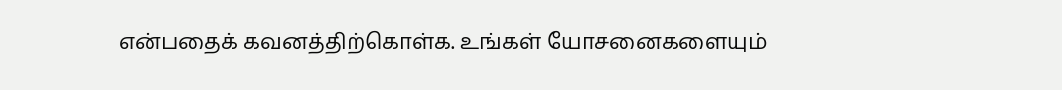என்பதைக் கவனத்திற்கொள்க. உங்கள் யோசனைகளையும்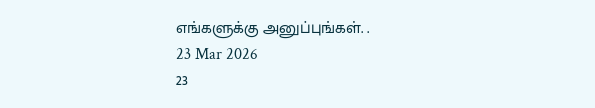எங்களுக்கு அனுப்புங்கள். .
23 Mar 2026
23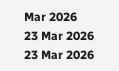Mar 2026
23 Mar 2026
23 Mar 2026